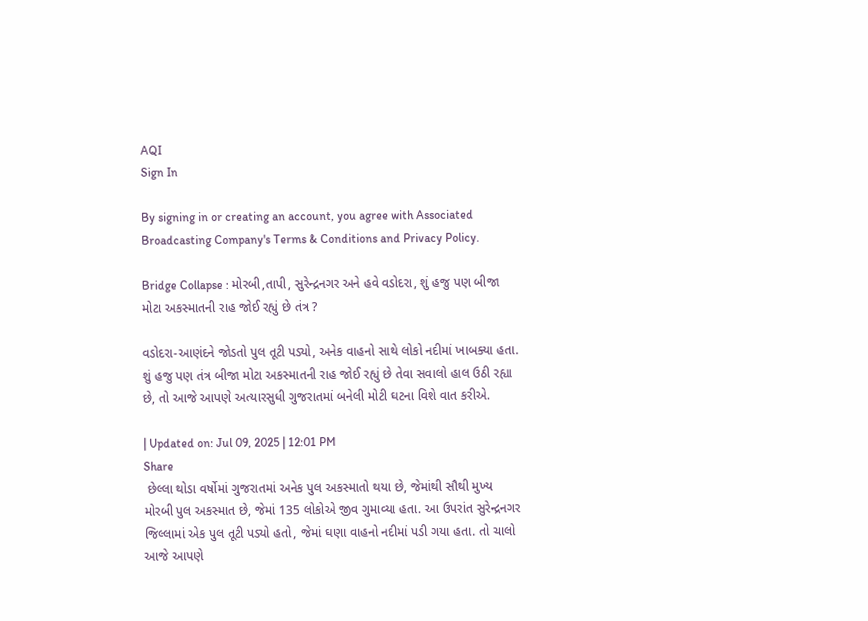AQI
Sign In

By signing in or creating an account, you agree with Associated Broadcasting Company's Terms & Conditions and Privacy Policy.

Bridge Collapse : મોરબી,તાપી, સુરેન્દ્રનગર અને હવે વડોદરા, શું હજુ પણ બીજા મોટા અકસ્માતની રાહ જોઈ રહ્યું છે તંત્ર ?

વડોદરા-આણંદને જોડતો પુલ તૂટી પડ્યો, અનેક વાહનો સાથે લોકો નદીમાં ખાબક્યા હતા. શું હજુ પણ તંત્ર બીજા મોટા અકસ્માતની રાહ જોઈ રહ્યું છે તેવા સવાલો હાલ ઉઠી રહ્યા છે, તો આજે આપણે અત્યારસુધી ગુજરાતમાં બનેલી મોટી ઘટના વિશે વાત કરીએ.

| Updated on: Jul 09, 2025 | 12:01 PM
Share
 છેલ્લા થોડા વર્ષોમાં ગુજરાતમાં અનેક પુલ અકસ્માતો થયા છે, જેમાંથી સૌથી મુખ્ય મોરબી પુલ અકસ્માત છે, જેમાં 135 લોકોએ જીવ ગુમાવ્યા હતા. આ ઉપરાંત સુરેન્દ્રનગર જિલ્લામાં એક પુલ તૂટી પડ્યો હતો, જેમાં ઘણા વાહનો નદીમાં પડી ગયા હતા. તો ચાલો આજે આપણે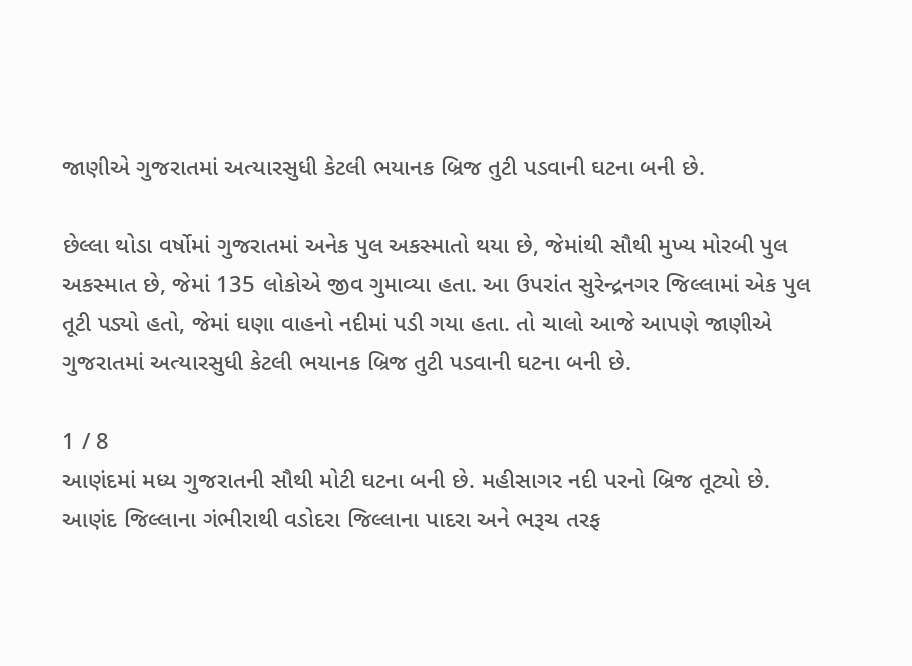જાણીએ ગુજરાતમાં અત્યારસુધી કેટલી ભયાનક બ્રિજ તુટી પડવાની ઘટના બની છે.

છેલ્લા થોડા વર્ષોમાં ગુજરાતમાં અનેક પુલ અકસ્માતો થયા છે, જેમાંથી સૌથી મુખ્ય મોરબી પુલ અકસ્માત છે, જેમાં 135 લોકોએ જીવ ગુમાવ્યા હતા. આ ઉપરાંત સુરેન્દ્રનગર જિલ્લામાં એક પુલ તૂટી પડ્યો હતો, જેમાં ઘણા વાહનો નદીમાં પડી ગયા હતા. તો ચાલો આજે આપણે જાણીએ ગુજરાતમાં અત્યારસુધી કેટલી ભયાનક બ્રિજ તુટી પડવાની ઘટના બની છે.

1 / 8
આણંદમાં મધ્ય ગુજરાતની સૌથી મોટી ઘટના બની છે. મહીસાગર નદી પરનો બ્રિજ તૂટ્યો છે. આણંદ જિલ્લાના ગંભીરાથી વડોદરા જિલ્લાના પાદરા અને ભરૂચ તરફ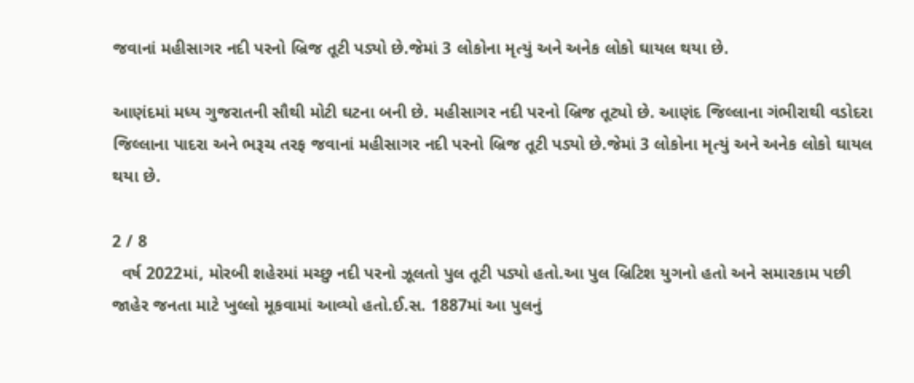જવાનાં મહીસાગર નદી પરનો બ્રિજ તૂટી પડ્યો છે.જેમાં 3 લોકોના મૃત્યું અને અનેક લોકો ઘાયલ થયા છે.

આણંદમાં મધ્ય ગુજરાતની સૌથી મોટી ઘટના બની છે. મહીસાગર નદી પરનો બ્રિજ તૂટ્યો છે. આણંદ જિલ્લાના ગંભીરાથી વડોદરા જિલ્લાના પાદરા અને ભરૂચ તરફ જવાનાં મહીસાગર નદી પરનો બ્રિજ તૂટી પડ્યો છે.જેમાં 3 લોકોના મૃત્યું અને અનેક લોકો ઘાયલ થયા છે.

2 / 8
  વર્ષ 2022માં, મોરબી શહેરમાં મચ્છુ નદી પરનો ઝૂલતો પુલ તૂટી પડ્યો હતો.આ પુલ બ્રિટિશ યુગનો હતો અને સમારકામ પછી જાહેર જનતા માટે ખુલ્લો મૂકવામાં આવ્યો હતો.ઈ.સ. 1887માં આ પુલનું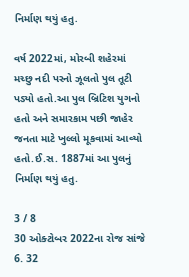નિર્માણ થયું હતુ.

વર્ષ 2022માં, મોરબી શહેરમાં મચ્છુ નદી પરનો ઝૂલતો પુલ તૂટી પડ્યો હતો.આ પુલ બ્રિટિશ યુગનો હતો અને સમારકામ પછી જાહેર જનતા માટે ખુલ્લો મૂકવામાં આવ્યો હતો.ઈ.સ. 1887માં આ પુલનું નિર્માણ થયું હતુ.

3 / 8
30 ઓક્ટોબર 2022ના રોજ સાંજે 6. 32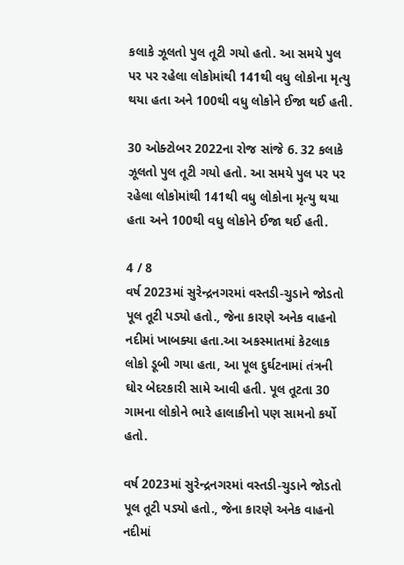કલાકે ઝૂલતો પુલ તૂટી ગયો હતો. આ સમયે પુલ પર પર રહેલા લોકોમાંથી 141થી વધુ લોકોના મૃત્યુ થયા હતા અને 100થી વધુ લોકોને ઈજા થઈ હતી.

30 ઓક્ટોબર 2022ના રોજ સાંજે 6. 32 કલાકે ઝૂલતો પુલ તૂટી ગયો હતો. આ સમયે પુલ પર પર રહેલા લોકોમાંથી 141થી વધુ લોકોના મૃત્યુ થયા હતા અને 100થી વધુ લોકોને ઈજા થઈ હતી.

4 / 8
વર્ષ 2023માં સુરેન્દ્રનગરમાં વસ્તડી-ચુડાને જોડતો પૂલ તૂટી પડ્યો હતો., જેના કારણે અનેક વાહનો નદીમાં ખાબક્યા હતા.આ અકસ્માતમાં કેટલાક લોકો ડૂબી ગયા હતા, આ પૂલ દુર્ઘટનામાં તંત્રની ઘોર બેદરકારી સામે આવી હતી. પૂલ તૂટતા 30 ગામના લોકોને ભારે હાલાકીનો પણ સામનો કર્યો હતો.

વર્ષ 2023માં સુરેન્દ્રનગરમાં વસ્તડી-ચુડાને જોડતો પૂલ તૂટી પડ્યો હતો., જેના કારણે અનેક વાહનો નદીમાં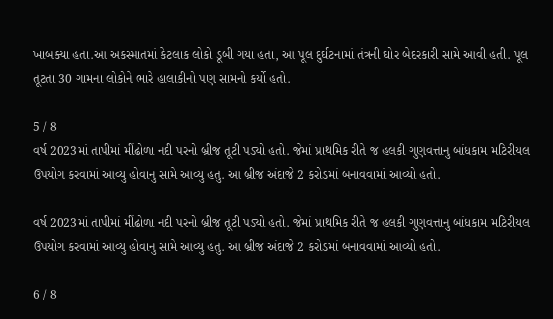ખાબક્યા હતા.આ અકસ્માતમાં કેટલાક લોકો ડૂબી ગયા હતા, આ પૂલ દુર્ઘટનામાં તંત્રની ઘોર બેદરકારી સામે આવી હતી. પૂલ તૂટતા 30 ગામના લોકોને ભારે હાલાકીનો પણ સામનો કર્યો હતો.

5 / 8
વર્ષ 2023માં તાપીમાં મીંઢોળા નદી પરનો બ્રીજ તૂટી પડ્યો હતો. જેમાં પ્રાથમિક રીતે જ હલકી ગુણવત્તાનુ બાંધકામ મટિરીયલ ઉપયોગ કરવામાં આવ્યુ હોવાનુ સામે આવ્યુ હતુ. આ બ્રીજ અંદાજે 2 કરોડમાં બનાવવામાં આવ્યો હતો.

વર્ષ 2023માં તાપીમાં મીંઢોળા નદી પરનો બ્રીજ તૂટી પડ્યો હતો. જેમાં પ્રાથમિક રીતે જ હલકી ગુણવત્તાનુ બાંધકામ મટિરીયલ ઉપયોગ કરવામાં આવ્યુ હોવાનુ સામે આવ્યુ હતુ. આ બ્રીજ અંદાજે 2 કરોડમાં બનાવવામાં આવ્યો હતો.

6 / 8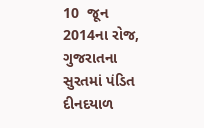10  જૂન 2014ના રોજ, ગુજરાતના સુરતમાં પંડિત દીનદયાળ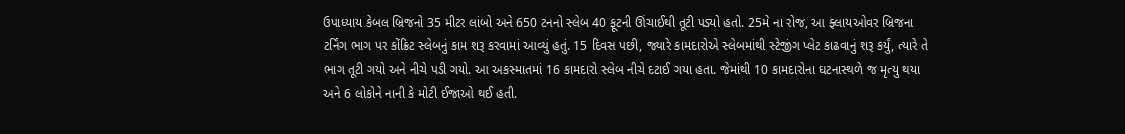ઉપાધ્યાય કેબલ બ્રિજનો 35 મીટર લાંબો અને 650 ટનનો સ્લેબ 40 ફૂટની ઊંચાઈથી તૂટી પડ્યો હતો. 25મે ના રોજ, આ ફ્લાયઓવર બ્રિજના ટર્નિંગ ભાગ પર કોંક્રિટ સ્લેબનું કામ શરૂ કરવામાં આવ્યું હતું. 15 દિવસ પછી, જ્યારે કામદારોએ સ્લેબમાંથી સ્ટેજીંગ પ્લેટ કાઢવાનું શરૂ કર્યું, ત્યારે તે ભાગ તૂટી ગયો અને નીચે પડી ગયો. આ અકસ્માતમાં 16 કામદારો સ્લેબ નીચે દટાઈ ગયા હતા. જેમાંથી 10 કામદારોના ઘટનાસ્થળે જ મૃત્યુ થયા અને 6 લોકોને નાની કે મોટી ઈજાઓ થઈ હતી.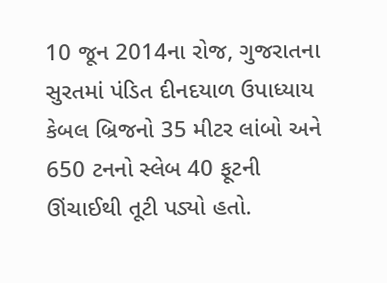10 જૂન 2014ના રોજ, ગુજરાતના સુરતમાં પંડિત દીનદયાળ ઉપાધ્યાય કેબલ બ્રિજનો 35 મીટર લાંબો અને 650 ટનનો સ્લેબ 40 ફૂટની ઊંચાઈથી તૂટી પડ્યો હતો.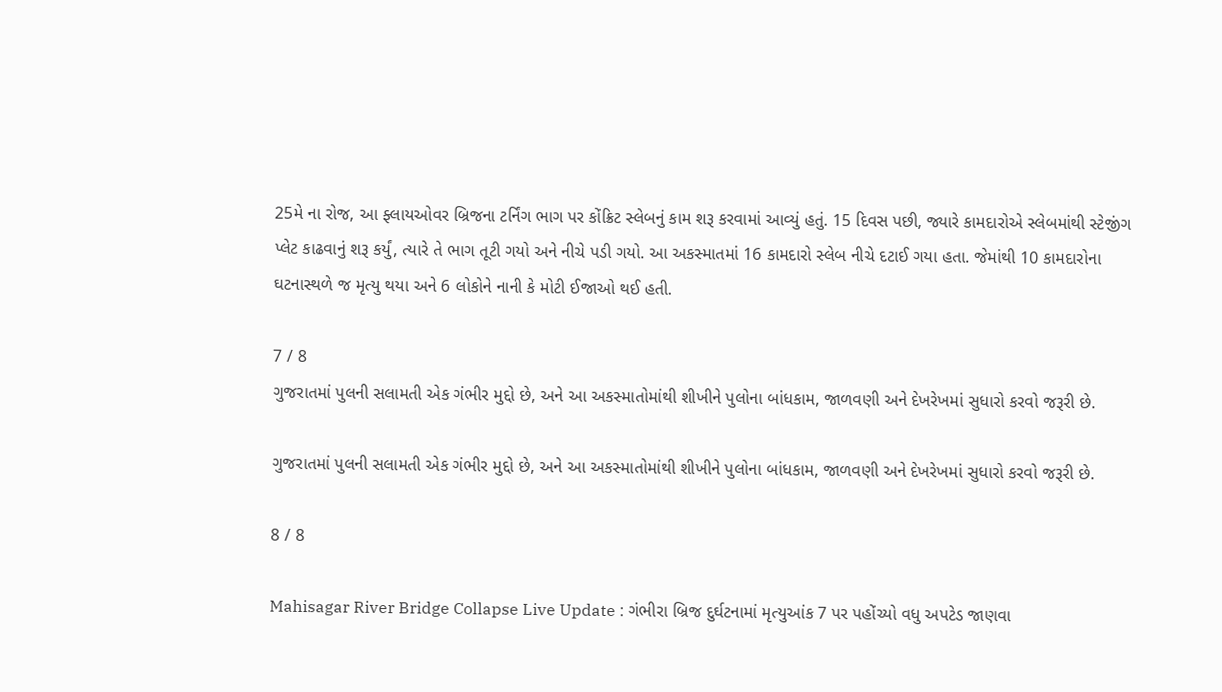25મે ના રોજ, આ ફ્લાયઓવર બ્રિજના ટર્નિંગ ભાગ પર કોંક્રિટ સ્લેબનું કામ શરૂ કરવામાં આવ્યું હતું. 15 દિવસ પછી, જ્યારે કામદારોએ સ્લેબમાંથી સ્ટેજીંગ પ્લેટ કાઢવાનું શરૂ કર્યું, ત્યારે તે ભાગ તૂટી ગયો અને નીચે પડી ગયો. આ અકસ્માતમાં 16 કામદારો સ્લેબ નીચે દટાઈ ગયા હતા. જેમાંથી 10 કામદારોના ઘટનાસ્થળે જ મૃત્યુ થયા અને 6 લોકોને નાની કે મોટી ઈજાઓ થઈ હતી.

7 / 8
ગુજરાતમાં પુલની સલામતી એક ગંભીર મુદ્દો છે, અને આ અકસ્માતોમાંથી શીખીને પુલોના બાંધકામ, જાળવણી અને દેખરેખમાં સુધારો કરવો જરૂરી છે.

ગુજરાતમાં પુલની સલામતી એક ગંભીર મુદ્દો છે, અને આ અકસ્માતોમાંથી શીખીને પુલોના બાંધકામ, જાળવણી અને દેખરેખમાં સુધારો કરવો જરૂરી છે.

8 / 8

Mahisagar River Bridge Collapse Live Update : ગંભીરા બ્રિજ દુર્ઘટનામાં મૃત્યુઆંક 7 પર પહોંચ્યો વધુ અપટેડ જાણવા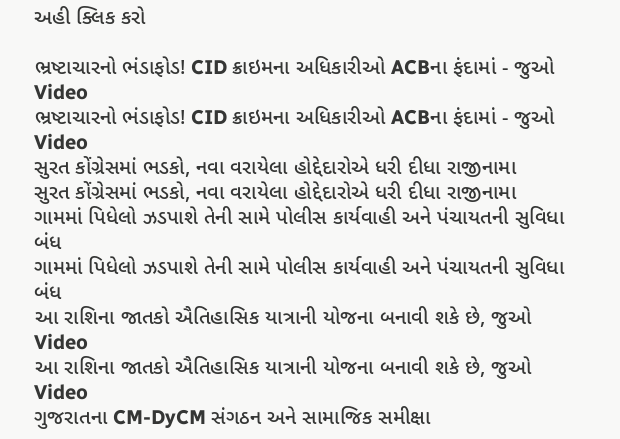અહી ક્લિક કરો

ભ્રષ્ટાચારનો ભંડાફોડ! CID ક્રાઇમના અધિકારીઓ ACBના ફંદામાં - જુઓ Video
ભ્રષ્ટાચારનો ભંડાફોડ! CID ક્રાઇમના અધિકારીઓ ACBના ફંદામાં - જુઓ Video
સુરત કોંગ્રેસમાં ભડકો, નવા વરાયેલા હોદ્દેદારોએ ધરી દીધા રાજીનામા
સુરત કોંગ્રેસમાં ભડકો, નવા વરાયેલા હોદ્દેદારોએ ધરી દીધા રાજીનામા
ગામમાં પિધેલો ઝડપાશે તેની સામે પોલીસ કાર્યવાહી અને પંચાયતની સુવિધા બંધ
ગામમાં પિધેલો ઝડપાશે તેની સામે પોલીસ કાર્યવાહી અને પંચાયતની સુવિધા બંધ
આ રાશિના જાતકો ઐતિહાસિક યાત્રાની યોજના બનાવી શકે છે, જુઓ Video
આ રાશિના જાતકો ઐતિહાસિક યાત્રાની યોજના બનાવી શકે છે, જુઓ Video
ગુજરાતના CM-DyCM સંગઠન અને સામાજિક સમીક્ષા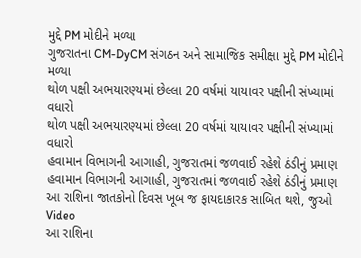મુદ્દે PM મોદીને મળ્યા
ગુજરાતના CM-DyCM સંગઠન અને સામાજિક સમીક્ષા મુદ્દે PM મોદીને મળ્યા
થોળ પક્ષી અભયારણ્યમાં છેલ્લા 20 વર્ષમાં યાયાવર પક્ષીની સંખ્યામાં વધારો
થોળ પક્ષી અભયારણ્યમાં છેલ્લા 20 વર્ષમાં યાયાવર પક્ષીની સંખ્યામાં વધારો
હવામાન વિભાગની આગાહી, ગુજરાતમાં જળવાઈ રહેશે ઠંડીનું પ્રમાણ
હવામાન વિભાગની આગાહી, ગુજરાતમાં જળવાઈ રહેશે ઠંડીનું પ્રમાણ
આ રાશિના જાતકોનો દિવસ ખૂબ જ ફાયદાકારક સાબિત થશે, જુઓ Video
આ રાશિના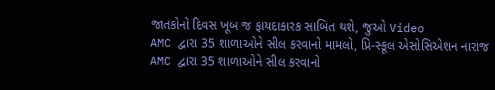જાતકોનો દિવસ ખૂબ જ ફાયદાકારક સાબિત થશે, જુઓ Video
AMC દ્વારા 35 શાળાઓને સીલ કરવાનો મામલો, પ્રિ-સ્કૂલ એસોસિએશન નારાજ
AMC દ્વારા 35 શાળાઓને સીલ કરવાનો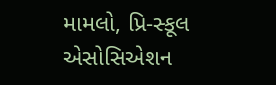મામલો, પ્રિ-સ્કૂલ એસોસિએશન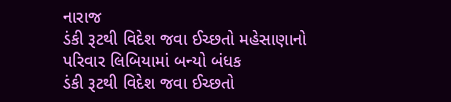નારાજ
ડંકી રૂટથી વિદેશ જવા ઈચ્છતો મહેસાણાનો પરિવાર લિબિયામાં બન્યો બંધક
ડંકી રૂટથી વિદેશ જવા ઈચ્છતો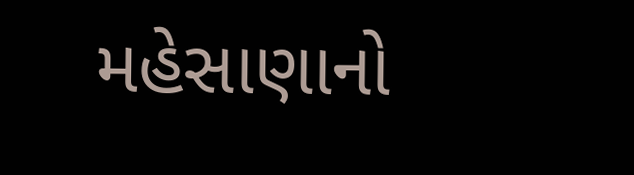મહેસાણાનો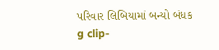પરિવાર લિબિયામાં બન્યો બંધક
g clip-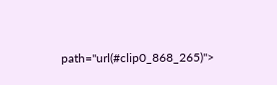path="url(#clip0_868_265)">